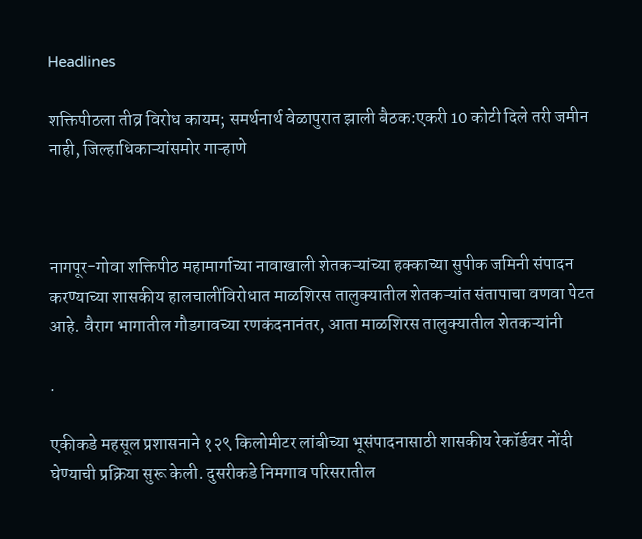Headlines

शक्तिपीठला तीव्र विरोध कायम; समर्थनार्थ वेळापुरात झाली बैठक:एकरी 10 कोटी दिले तरी जमीन नाही, जिल्हाधिकाऱ्यांसमोर गाऱ्हाणे



नागपूर-गोवा शक्तिपीठ महामार्गाच्या नावाखाली शेतकऱ्यांच्या हक्काच्या सुपीक जमिनी संपादन करण्याच्या शासकीय हालचालींविरोधात माळशिरस तालुक्यातील शेतकऱ्यांत संतापाचा वणवा पेटत आहे. वैराग भागातील गौडगावच्या रणकंदनानंतर, आता माळशिरस तालुक्यातील शेतकऱ्यांनी

.

एकीकडे महसूल प्रशासनाने १२९ किलोमीटर लांबीच्या भूसंपादनासाठी शासकीय रेकॉर्डवर नोंदी घेण्याची प्रक्रिया सुरू केली. दुसरीकडे निमगाव परिसरातील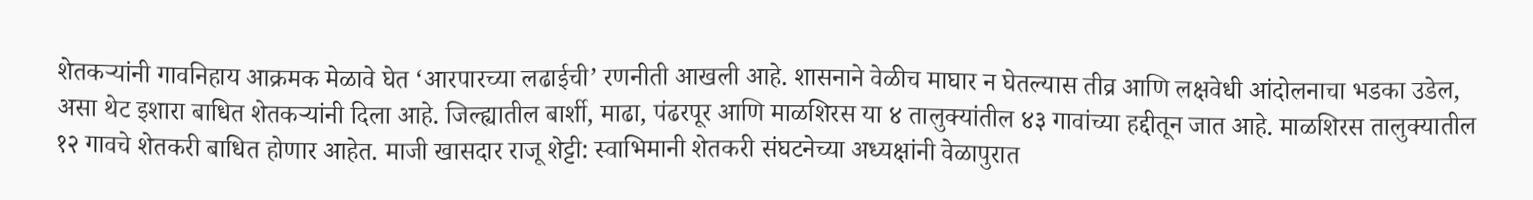शेतकऱ्यांनी गावनिहाय आक्रमक मेळावे घेत ‘आरपारच्या लढाईची’ रणनीती आखली आहे. शासनाने वेळीच माघार न घेतल्यास तीव्र आणि लक्षवेधी आंदोलनाचा भडका उडेल, असा थेट इशारा बाधित शेतकऱ्यांनी दिला आहे. जिल्ह्यातील बार्शी, माढा, पंढरपूर आणि माळशिरस या ४ तालुक्यांतील ४३ गावांच्या हद्दीतून जात आहे. माळशिरस तालुक्यातील १२ गावचे शेतकरी बाधित होणार आहेत. माजी खासदार राजू शेट्टी: स्वाभिमानी शेतकरी संघटनेच्या अध्यक्षांनी वेळापुरात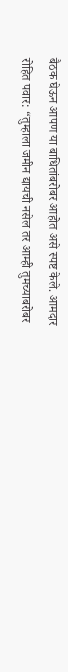बैठक घेऊन आपण या बाधितांबरोबर आहोत असे स्पष्ट केले. आमदार रोहित पवार: “तुम्हाला जमीन द्यायची नसेल तर आम्ही तुमच्याबरोबर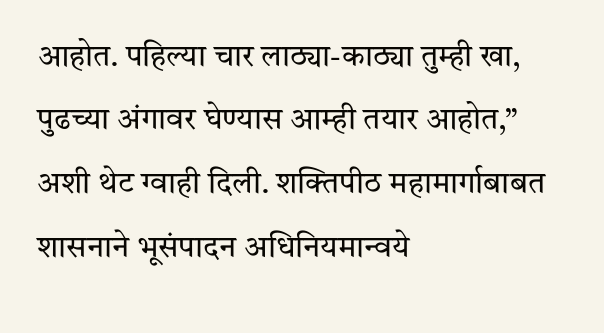आहोत. पहिल्या चार लाठ्या-काठ्या तुम्ही खा, पुढच्या अंगावर घेण्यास आम्ही तयार आहोत,” अशी थेट ग्वाही दिली. शक्तिपीठ महामार्गाबाबत शासनाने भूसंपादन अधिनियमान्वये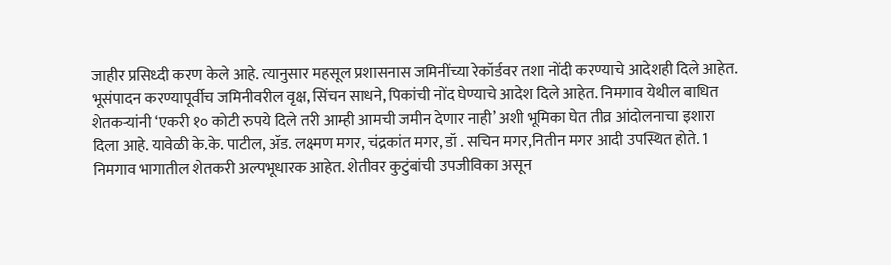जाहीर प्रसिध्दी करण केले आहे. त्यानुसार महसूल प्रशासनास जमिनींच्या रेकॉर्डवर तशा नोंदी करण्याचे आदेशही दिले आहेत. भूसंपादन करण्यापूर्वीच जमिनीवरील वृक्ष, सिंचन साधने, पिकांची नोंद घेण्याचे आदेश दिले आहेत. निमगाव येथील बाधित शेतकऱ्यांनी ‘एकरी १० कोटी रुपये दिले तरी आम्ही आमची जमीन देणार नाही’ अशी भूमिका घेत तीव्र आंदोलनाचा इशारा दिला आहे. यावेळी के.के. पाटील, ॲड. लक्ष्मण मगर, चंद्रकांत मगर, डॉ . सचिन मगर,नितीन मगर आदी उपस्थित होते. 1 निमगाव भागातील शेतकरी अल्पभूधारक आहेत. शेतीवर कुटुंबांची उपजीविका असून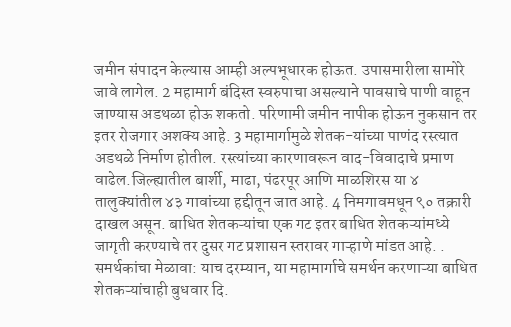जमीन संपादन केल्यास आम्ही अल्पभूधारक होऊत. उपासमारीला सामोरे जावे लागेल. 2 महामार्ग बंदिस्त स्वरुपाचा असल्याने पावसाचे पाणी वाहून जाण्यास अडथळा होऊ शकतो. परिणामी जमीन नापीक होऊन नुकसान तर इतर रोजगार अशक्य आहे. 3 महामार्गामुळे शेतक-यांच्या पाणंद रस्त्यात अडथळे निर्माण होतील. रस्त्यांच्या कारणावरून वाद-विवादाचे प्रमाण वाढेल.जिल्ह्यातील बार्शी, माढा, पंढरपूर आणि माळशिरस या ४ तालुक्यांतील ४३ गावांच्या हद्दीतून जात आहे. 4 निमगावमधून ९० तक्रारी दाखल असून. बाधित शेतकऱ्यांचा एक गट इतर बाधित शेतकऱ्यांमध्ये जागृती करण्याचे तर दुसर गट प्रशासन स्तरावर गाऱ्हाणे मांडत आहे. . समर्थकांचा मेळावा: याच दरम्यान, या महामार्गाचे समर्थन करणाऱ्या बाधित शेतकऱ्यांचाही बुधवार दि.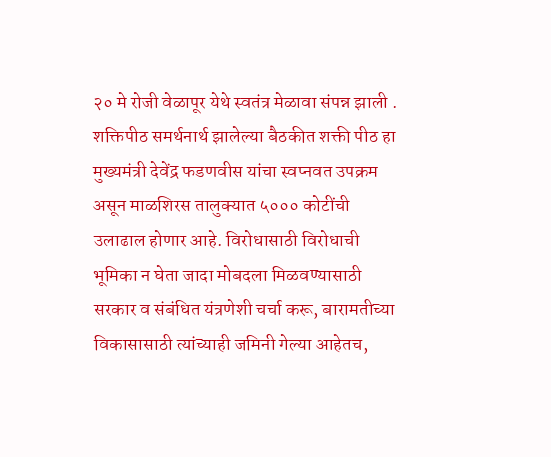२० मे रोजी वेळापूर येथे स्वतंत्र मेळावा संपन्न झाली . शक्तिपीठ समर्थनार्थ झालेल्या बैठकीत शक्ती पीठ हा मुख्यमंत्री देवेंद्र फडणवीस यांचा स्वप्नवत उपक्रम असून माळशिरस तालुक्यात ५००० कोटींची उलाढाल होणार आहे. विरोधासाठी विरोधाची भूमिका न घेता जादा मोबदला मिळवण्यासाठी सरकार व संबंधित यंत्रणेशी चर्चा करू, बारामतीच्या विकासासाठी त्यांच्याही जमिनी गेल्या आहेतच,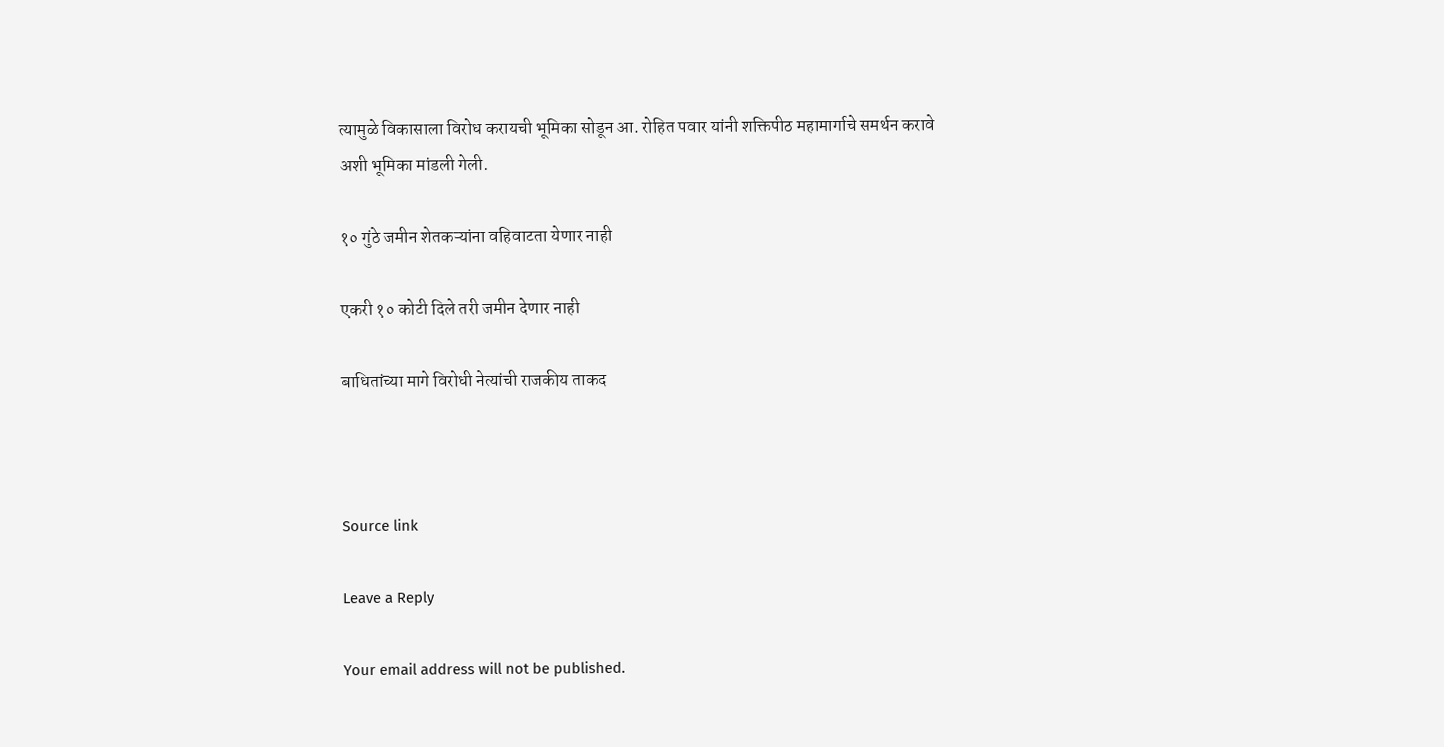त्यामुळे विकासाला विरोध करायची भूमिका सोडून आ. रोहित पवार यांनी शक्तिपीठ महामार्गाचे समर्थन करावे अशी भूमिका मांडली गेली.

१० गुंठे जमीन शेतकऱ्यांना वहिवाटता येणार नाही

एकरी १० कोटी दिले तरी जमीन देणार नाही

बाधितांच्या मागे विरोधी नेत्यांची राजकीय ताकद



Source link

Leave a Reply

Your email address will not be published.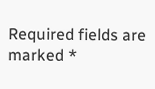Required fields are marked *